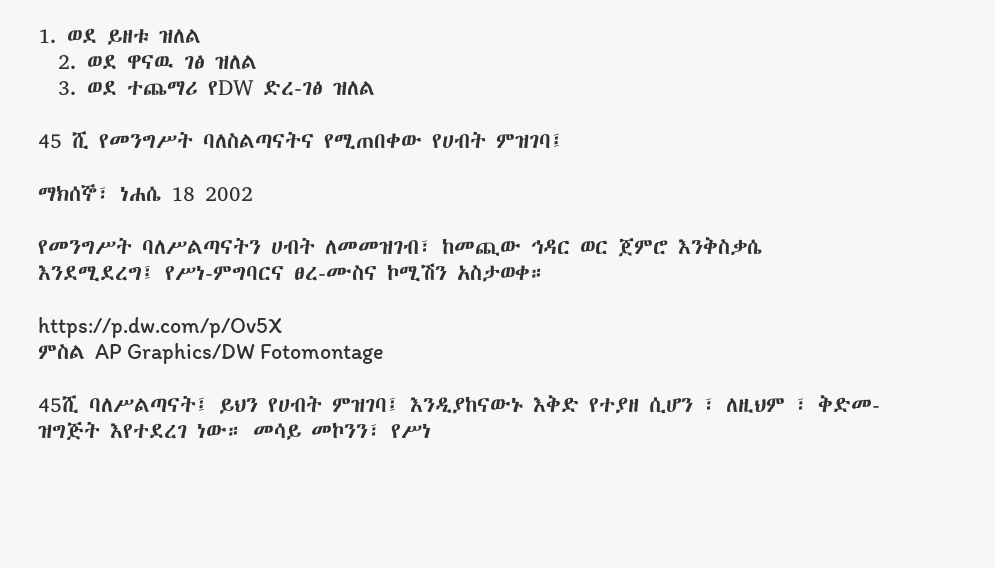1. ወደ ይዘቱ ዝለል
  2. ወደ ዋናዉ ገፅ ዝለል
  3. ወደ ተጨማሪ የDW ድረ-ገፅ ዝለል

45 ሺ የመንግሥት ባለስልጣናትና የሚጠበቀው የሀብት ምዝገባ፤

ማክሰኞ፣ ነሐሴ 18 2002

የመንግሥት ባለሥልጣናትን ሀብት ለመመዝገብ፣ ከመጪው ኅዳር ወር ጀምሮ እንቅስቃሴ እንደሚደረግ፤ የሥነ-ምግባርና ፀረ-ሙስና ኮሚሽን አስታወቀ።

https://p.dw.com/p/Ov5X
ምስል AP Graphics/DW Fotomontage

45ሺ ባለሥልጣናት፤ ይህን የሀብት ምዝገባ፤ እንዲያከናውኑ እቅድ የተያዘ ሲሆን ፣ ለዚህም ፣ ቅድመ-ዝግጅት እየተደረገ ነው። መሳይ መኮንን፣ የሥነ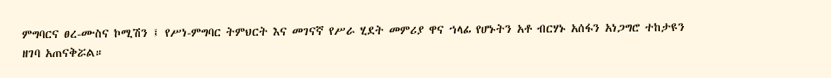ምግባርና ፀረ-ሙስና ኮሚሽን ፤ የሥነ-ምግባር ትምህርት እና መገናኛ የሥራ ሂደት መምሪያ ዋና ኀላፊ የሆኑትን አቶ ብርሃኑ አሰፋን አነጋግሮ ተከታዩን ዘገባ አጠናቅሯል።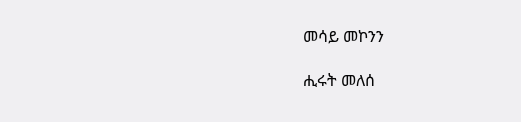መሳይ መኮንን

ሒሩት መለሰ